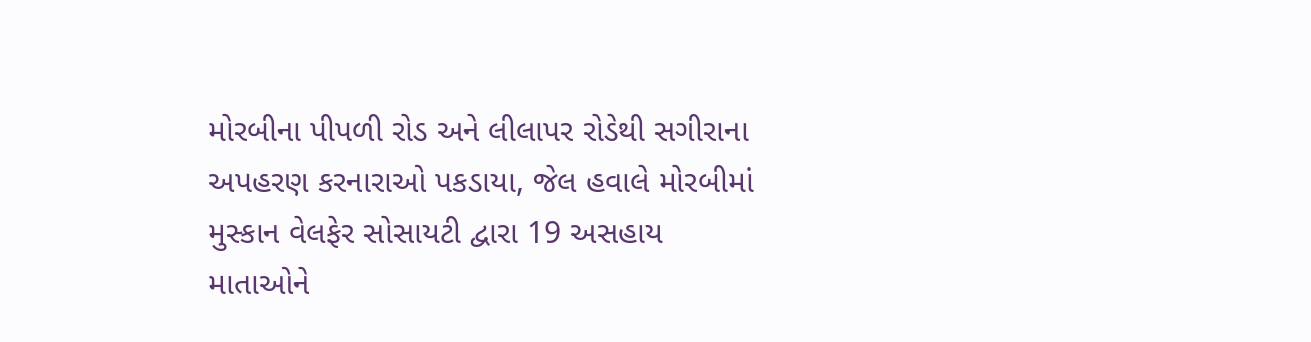મોરબીના પીપળી રોડ અને લીલાપર રોડેથી સગીરાના અપહરણ કરનારાઓ પકડાયા, જેલ હવાલે મોરબીમાં મુસ્કાન વેલફેર સોસાયટી દ્વારા 19 અસહાય માતાઓને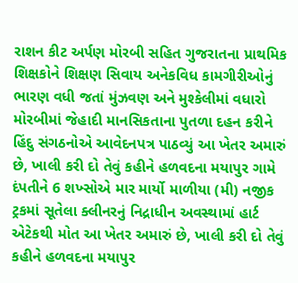રાશન કીટ અર્પણ મોરબી સહિત ગુજરાતના પ્રાથમિક શિક્ષકોને શિક્ષણ સિવાય અનેકવિધ કામગીરીઓનું ભારણ વધી જતાં મુંઝવણ અને મુશ્કેલીમાં વધારો મોરબીમાં જેહાદી માનસિકતાના પુતળા દહન કરીને હિંદુ સંગઠનોએ આવેદનપત્ર પાઠવ્યું આ ખેતર અમારું છે, ખાલી કરી દો તેવું કહીને હળવદના મયાપુર ગામે દંપતીને 6 શખ્સોએ માર માર્યો માળીયા (મી) નજીક ટ્રકમાં સૂતેલા ક્લીનરનું નિદ્રાધીન અવસ્થામાં હાર્ટ એટેકથી મોત આ ખેતર અમારું છે, ખાલી કરી દો તેવું કહીને હળવદના મયાપુર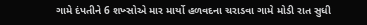ગામે દંપતીને 6 શખ્સોએ માર માર્યો હળવદના ચરાડવા ગામે મોડી રાત સુધી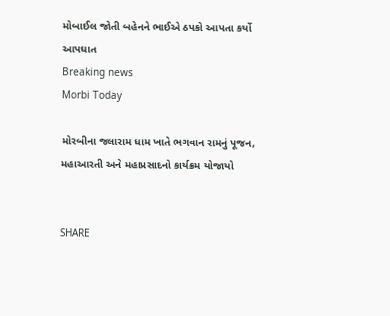મોબાઈલ જોતી બહેનને ભાઈએ ઠપકો આપતા કર્યો આપઘાત
Breaking news
Morbi Today

મોરબીના જલારામ ધામ ખાતે ભગવાન રામનું પૂજન, મહાઆરતી અને મહાપ્રસાદનો કાર્યક્રમ યોજાયો


SHARE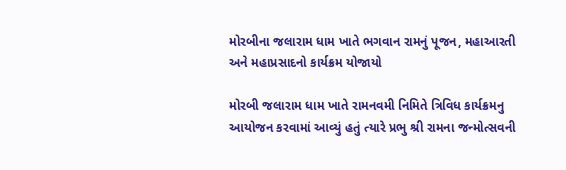મોરબીના જલારામ ધામ ખાતે ભગવાન રામનું પૂજન, મહાઆરતી અને મહાપ્રસાદનો કાર્યક્રમ યોજાયો

મોરબી જલારામ ધામ ખાતે રામનવમી નિમિતે ત્રિવિધ કાર્યક્રમનુ આયોજન કરવામાં આવ્યું હતું ત્યારે પ્રભુ શ્રી રામના જન્મોત્સવની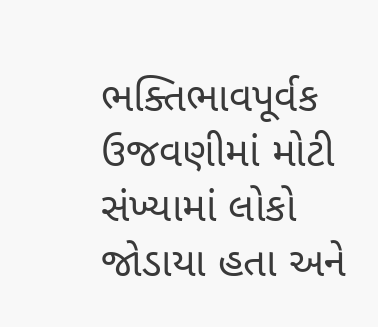ભક્તિભાવપૂર્વક ઉજવણીમાં મોટી સંખ્યામાં લોકો જોડાયા હતા અને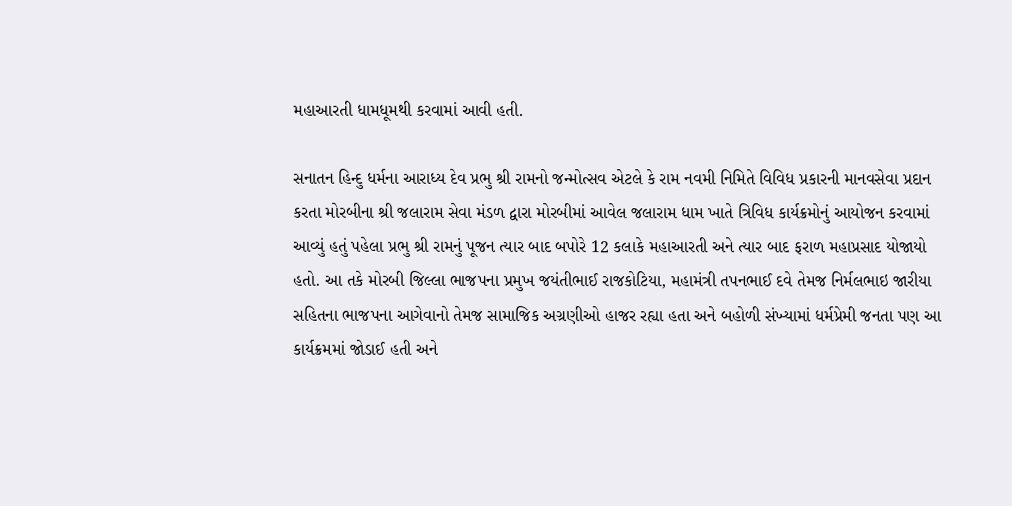મહાઆરતી ધામધૂમથી કરવામાં આવી હતી.

સનાતન હિન્દુ ધર્મના આરાધ્ય દેવ પ્રભુ શ્રી રામનો જન્મોત્સવ એટલે કે રામ નવમી નિમિતે વિવિધ પ્રકારની માનવસેવા પ્રદાન કરતા મોરબીના શ્રી જલારામ સેવા મંડળ દ્વારા મોરબીમાં આવેલ જલારામ ધામ ખાતે ત્રિવિધ કાર્યક્રમોનું આયોજન કરવામાં આવ્યું હતું પહેલા પ્રભુ શ્રી રામનું પૂજન ત્યાર બાદ બપોરે 12 કલાકે મહાઆરતી અને ત્યાર બાદ ફરાળ મહાપ્રસાદ યોજાયો હતો. આ તકે મોરબી જિલ્લા ભાજપના પ્રમુખ જયંતીભાઈ રાજકોટિયા, મહામંત્રી તપનભાઈ દવે તેમજ નિર્મલભાઇ જારીયા સહિતના ભાજપના આગેવાનો તેમજ સામાજિક અગ્રણીઓ હાજર રહ્યા હતા અને બહોળી સંખ્યામાં ધર્મપ્રેમી જનતા પણ આ કાર્યક્રમમાં જોડાઈ હતી અને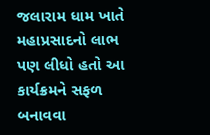જલારામ ધામ ખાતે મહાપ્રસાદનો લાભ પણ લીધો હતો આ કાર્યક્રમને સફળ બનાવવા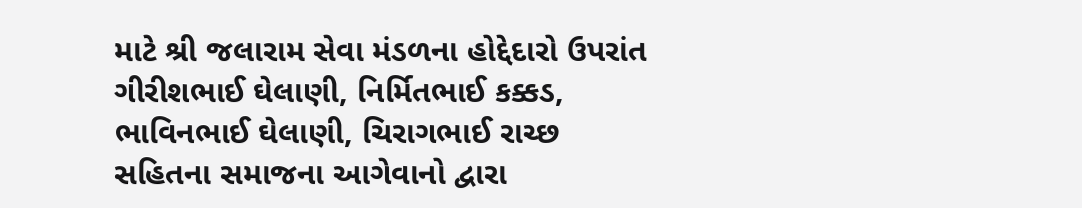માટે શ્રી જલારામ સેવા મંડળના હોદ્દેદારો ઉપરાંત ગીરીશભાઈ ઘેલાણી, નિર્મિતભાઈ કક્કડ, ભાવિનભાઈ ઘેલાણી, ચિરાગભાઈ રાચ્છ સહિતના સમાજના આગેવાનો દ્વારા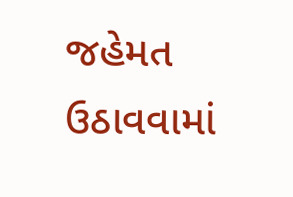જહેમત ઉઠાવવામાં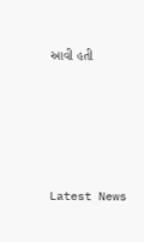આવી હતી






Latest News